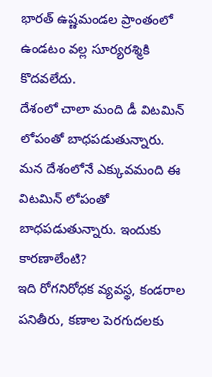భారత్ ఉష్ణమండల ప్రాంతంలో ఉండటం వల్ల సూర్యరశ్మికి కొదవలేదు.
దేశంలో చాలా మంది డీ విటమిన్ లోపంతో బాధపడుతున్నారు.
మన దేశంలోనే ఎక్కువమంది ఈ విటమిన్ లోపంతో బాధపడుతున్నారు. ఇందుకు కారణాలేంటి?
ఇది రోగనిరోధక వ్యవస్థ, కండరాల పనితీరు, కణాల పెరగుదలకు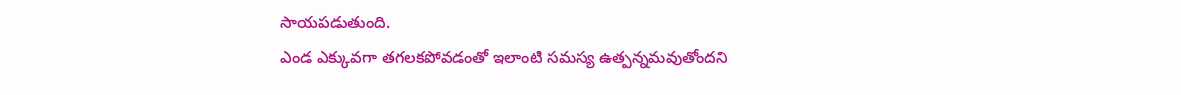సాయపడుతుంది.
ఎండ ఎక్కువగా తగలకపోవడంతో ఇలాంటి సమస్య ఉత్పన్నమవుతోందని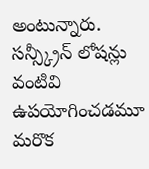అంటున్నారు.
సన్స్క్రీన్ లోషన్లు వంటివి ఉపయోగించడమూ మరొక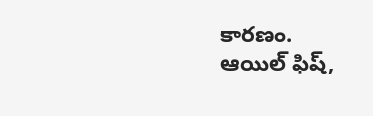కారణం.
ఆయిల్ ఫిష్,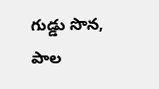గుడ్డు సొన, పాల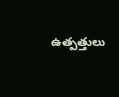ఉత్పత్తులు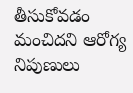తీసుకోవడం మంచిదని ఆరోగ్య నిపుణులు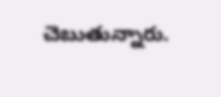చెబుతున్నారు.